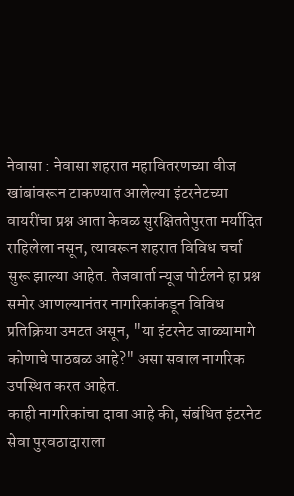नेवासा : नेवासा शहरात महावितरणच्या वीज खांबांवरून टाकण्यात आलेल्या इंटरनेटच्या वायरींचा प्रश्न आता केवळ सुरक्षिततेपुरता मर्यादित राहिलेला नसून, त्यावरून शहरात विविध चर्चा सुरू झाल्या आहेत. तेजवार्ता न्यूज पोर्टलने हा प्रश्न समोर आणल्यानंतर नागरिकांकडून विविध प्रतिक्रिया उमटत असून, "या इंटरनेट जाळ्यामागे कोणाचे पाठबळ आहे?" असा सवाल नागरिक उपस्थित करत आहेत.
काही नागरिकांचा दावा आहे की, संबंधित इंटरनेट सेवा पुरवठादाराला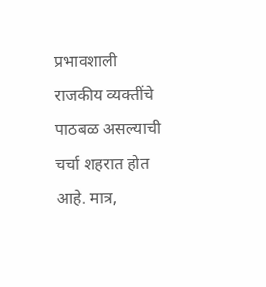प्रभावशाली राजकीय व्यक्तींचे पाठबळ असल्याची चर्चा शहरात होत आहे. मात्र,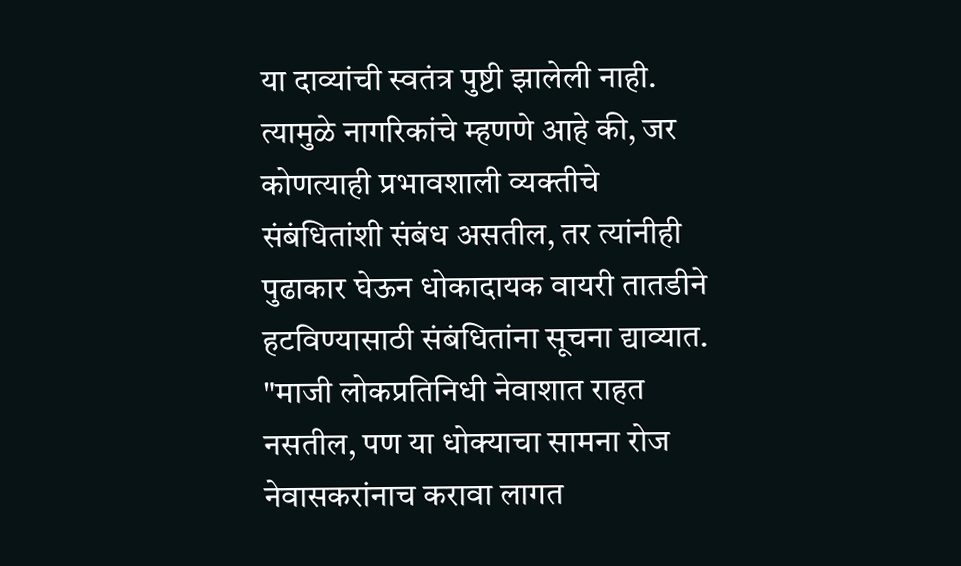या दाव्यांची स्वतंत्र पुष्टी झालेली नाही. त्यामुळे नागरिकांचे म्हणणे आहे की, जर कोणत्याही प्रभावशाली व्यक्तीचे संबंधितांशी संबंध असतील, तर त्यांनीही पुढाकार घेऊन धोकादायक वायरी तातडीने हटविण्यासाठी संबंधितांना सूचना द्याव्यात.
"माजी लोकप्रतिनिधी नेवाशात राहत नसतील, पण या धोक्याचा सामना रोज नेवासकरांनाच करावा लागत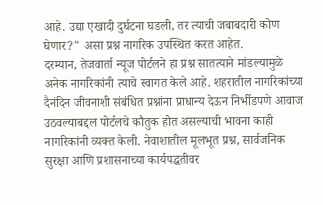आहे. उद्या एखादी दुर्घटना घडली, तर त्याची जबाबदारी कोण घेणार?" असा प्रश्न नागरिक उपस्थित करत आहेत.
दरम्यान, तेजवार्ता न्यूज पोर्टलने हा प्रश्न सातत्याने मांडल्यामुळे अनेक नागरिकांनी त्याचे स्वागत केले आहे. शहरातील नागरिकांच्या दैनंदिन जीवनाशी संबंधित प्रश्नांना प्राधान्य देऊन निर्भीडपणे आवाज उठवल्याबद्दल पोर्टलचे कौतुक होत असल्याची भावना काही नागरिकांनी व्यक्त केली. नेवाशातील मूलभूत प्रश्न, सार्वजनिक सुरक्षा आणि प्रशासनाच्या कार्यपद्धतीवर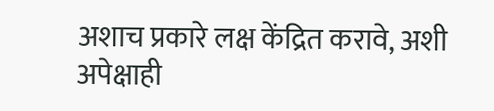अशाच प्रकारे लक्ष केंद्रित करावे, अशी अपेक्षाही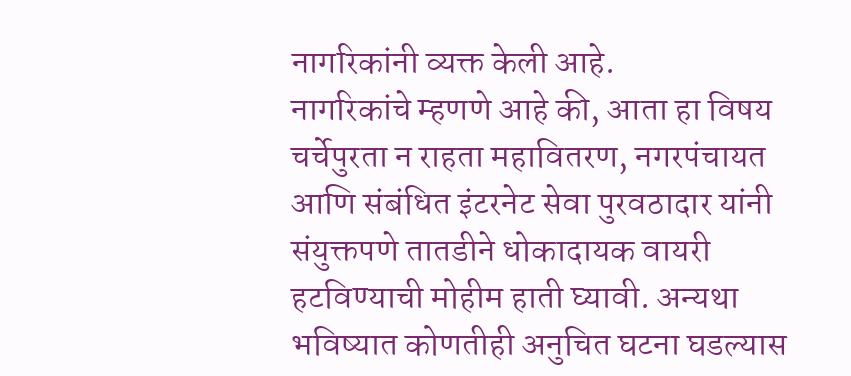नागरिकांनी व्यक्त केली आहे.
नागरिकांचे म्हणणे आहे की, आता हा विषय चर्चेपुरता न राहता महावितरण, नगरपंचायत आणि संबंधित इंटरनेट सेवा पुरवठादार यांनी संयुक्तपणे तातडीने धोकादायक वायरी हटविण्याची मोहीम हाती घ्यावी. अन्यथा भविष्यात कोणतीही अनुचित घटना घडल्यास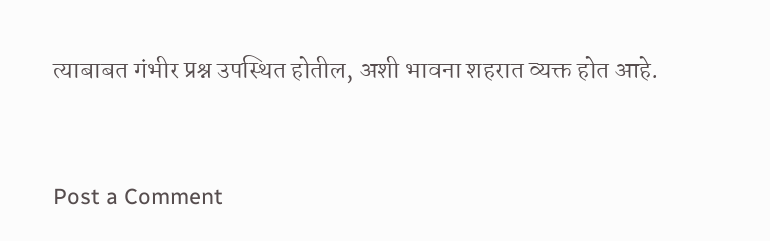त्याबाबत गंभीर प्रश्न उपस्थित होतील, अशी भावना शहरात व्यक्त होत आहे.


Post a Comment